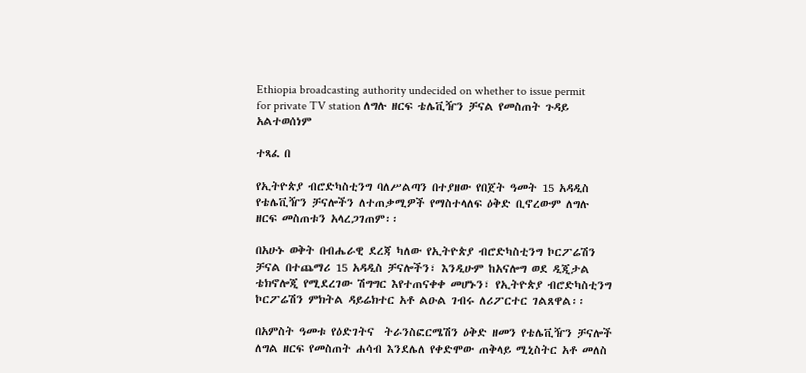Ethiopia broadcasting authority undecided on whether to issue permit for private TV station ለግሉ ዘርፍ ቴሌቪዥን ቻናል የመስጠት ጉዳይ አልተወሰነም

ተጻፈ በ

የኢትዮጵያ ብሮድካስቲንግ ባለሥልጣን በተያዘው የበጀት ዓመት 15 አዳዲስ የቴሌቪዥን ቻናሎችን ለተጠቃሚዎች የማስተላለፍ ዕቅድ ቢኖረውም ለግሉ ዘርፍ መስጠቱን አላረጋገጠም፡፡

በአሁኑ ወቅት በብሔራዊ ደረጃ ካለው የኢትዮጵያ ብሮድካስቲንግ ኮርፖሬሽን ቻናል በተጨማሪ 15 አዳዲስ ቻናሎችን፣ እንዲሁም ከአናሎግ ወደ ዲጂታል ቴክኖሎጂ የሚደረገው ሽግግር እየተጠናቀቀ መሆኑን፣ የኢትዮጵያ ብሮድካስቲንግ ኮርፖሬሽን ምክትል ዳይሬክተር አቶ ልዑል ገብሩ ለሪፖርተር ገልጸዋል፡፡

በአምስት ዓመቱ የዕድገትና  ትራንስፎርሜሽን ዕቅድ ዘመን የቴሌቪዥን ቻናሎች ለግል ዘርፍ የመስጠት ሐሳብ እንደሌለ የቀድሞው ጠቅላይ ሚኒስትር አቶ መለስ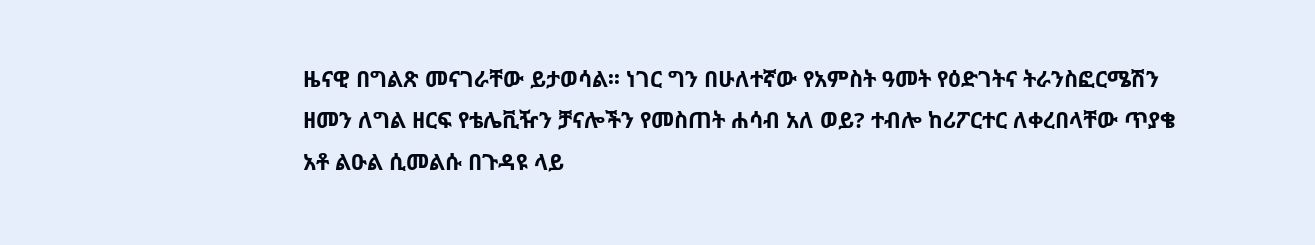ዜናዊ በግልጽ መናገራቸው ይታወሳል፡፡ ነገር ግን በሁለተኛው የአምስት ዓመት የዕድገትና ትራንስፎርሜሽን ዘመን ለግል ዘርፍ የቴሌቪዥን ቻናሎችን የመስጠት ሐሳብ አለ ወይ? ተብሎ ከሪፖርተር ለቀረበላቸው ጥያቄ አቶ ልዑል ሲመልሱ በጉዳዩ ላይ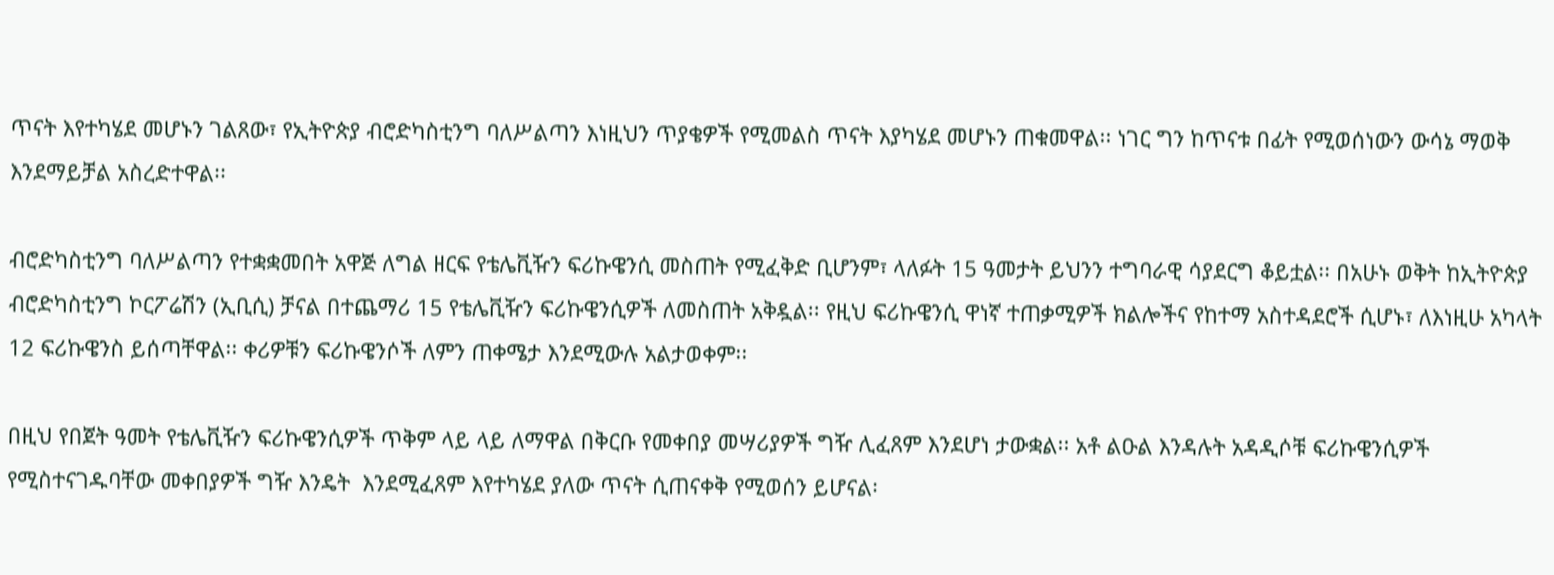ጥናት እየተካሄደ መሆኑን ገልጸው፣ የኢትዮጵያ ብሮድካስቲንግ ባለሥልጣን እነዚህን ጥያቄዎች የሚመልስ ጥናት እያካሄደ መሆኑን ጠቁመዋል፡፡ ነገር ግን ከጥናቱ በፊት የሚወሰነውን ውሳኔ ማወቅ እንደማይቻል አስረድተዋል፡፡

ብሮድካስቲንግ ባለሥልጣን የተቋቋመበት አዋጅ ለግል ዘርፍ የቴሌቪዥን ፍሪኩዌንሲ መስጠት የሚፈቅድ ቢሆንም፣ ላለፉት 15 ዓመታት ይህንን ተግባራዊ ሳያደርግ ቆይቷል፡፡ በአሁኑ ወቅት ከኢትዮጵያ ብሮድካስቲንግ ኮርፖሬሽን (ኢቢሲ) ቻናል በተጨማሪ 15 የቴሌቪዥን ፍሪኩዌንሲዎች ለመስጠት አቅዷል፡፡ የዚህ ፍሪኩዌንሲ ዋነኛ ተጠቃሚዎች ክልሎችና የከተማ አስተዳደሮች ሲሆኑ፣ ለእነዚሁ አካላት 12 ፍሪኩዌንስ ይሰጣቸዋል፡፡ ቀሪዎቹን ፍሪኩዌንሶች ለምን ጠቀሜታ እንደሚውሉ አልታወቀም፡፡

በዚህ የበጀት ዓመት የቴሌቪዥን ፍሪኩዌንሲዎች ጥቅም ላይ ላይ ለማዋል በቅርቡ የመቀበያ መሣሪያዎች ግዥ ሊፈጸም እንደሆነ ታውቋል፡፡ አቶ ልዑል እንዳሉት አዳዲሶቹ ፍሪኩዌንሲዎች የሚስተናገዱባቸው መቀበያዎች ግዥ እንዴት  እንደሚፈጸም እየተካሄደ ያለው ጥናት ሲጠናቀቅ የሚወሰን ይሆናል፡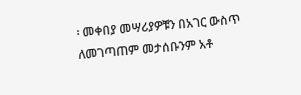፡ መቀበያ መሣሪያዎቹን በአገር ውስጥ ለመገጣጠም መታሰቡንም አቶ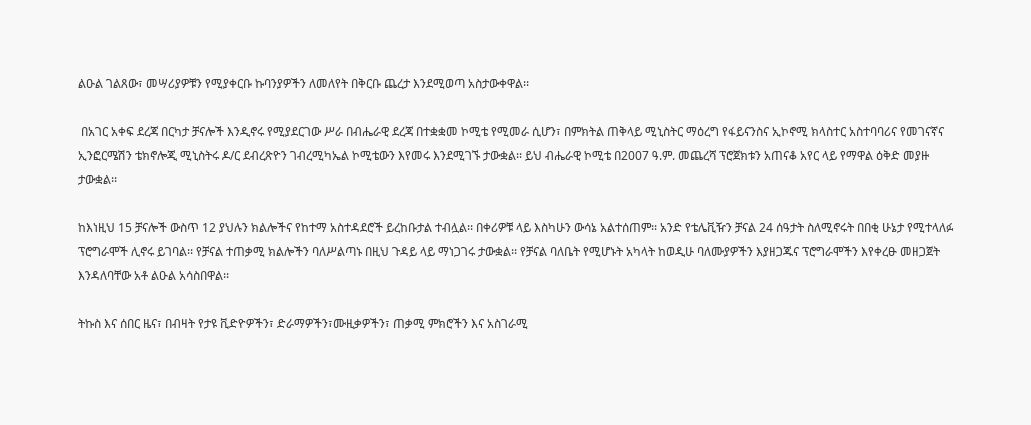ልዑል ገልጸው፣ መሣሪያዎቹን የሚያቀርቡ ኩባንያዎችን ለመለየት በቅርቡ ጨረታ እንደሚወጣ አስታውቀዋል፡፡

 በአገር አቀፍ ደረጃ በርካታ ቻናሎች እንዲኖሩ የሚያደርገው ሥራ በብሔራዊ ደረጃ በተቋቋመ ኮሚቴ የሚመራ ሲሆን፣ በምክትል ጠቅላይ ሚኒስትር ማዕረግ የፋይናንስና ኢኮኖሚ ክላስተር አስተባባሪና የመገናኛና ኢንፎርሜሽን ቴክኖሎጂ ሚኒስትሩ ዶ/ር ደብረጽዮን ገብረሚካኤል ኮሚቴውን እየመሩ እንደሚገኙ ታውቋል፡፡ ይህ ብሔራዊ ኮሚቴ በ2007 ዓ.ም. መጨረሻ ፕሮጀክቱን አጠናቆ አየር ላይ የማዋል ዕቅድ መያዙ ታውቋል፡፡

ከእነዚህ 15 ቻናሎች ውስጥ 12 ያህሉን ክልሎችና የከተማ አስተዳደሮች ይረከቡታል ተብሏል፡፡ በቀሪዎቹ ላይ እስካሁን ውሳኔ አልተሰጠም፡፡ አንድ የቴሌቪዥን ቻናል 24 ሰዓታት ስለሚኖሩት በበቂ ሁኔታ የሚተላለፉ ፕሮግራሞች ሊኖሩ ይገባል፡፡ የቻናል ተጠቃሚ ክልሎችን ባለሥልጣኑ በዚህ ጉዳይ ላይ ማነጋገሩ ታውቋል፡፡ የቻናል ባለቤት የሚሆኑት አካላት ከወዲሁ ባለሙያዎችን እያዘጋጁና ፕሮግራሞችን እየቀረፁ መዘጋጀት እንዳለባቸው አቶ ልዑል አሳስበዋል፡፡

ትኩስ እና ሰበር ዜና፣ በብዛት የታዩ ቪድዮዎችን፣ ድራማዎችን፣ሙዚቃዎችን፣ ጠቃሚ ምክሮችን እና አስገራሚ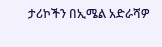ታሪኮችን በኢሜል አድራሻዎ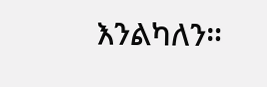እንልካለን።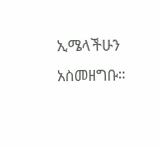ኢሜላችሁን አስመዘግቡ።